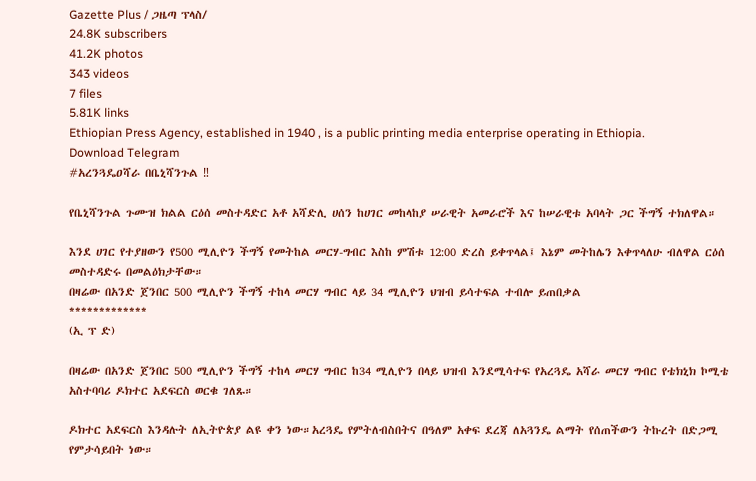Gazette Plus / ጋዜጣ ፕላስ/
24.8K subscribers
41.2K photos
343 videos
7 files
5.81K links
Ethiopian Press Agency, established in 1940 , is a public printing media enterprise operating in Ethiopia.
Download Telegram
#አረንጓዴዐሻራ በቤኒሻንጉል ‼

የቤኒሻንጉል ጉሙዝ ክልል ርዕሰ መስተዳድር አቶ አሻድሊ ሀሰን ከሀገር መከላከያ ሠራዊት አመራሮች እና ከሠራዊቱ አባላት ጋር ችግኝ ተክለዋል።

እንደ ሀገር የተያዘውን የ500 ሚሊዮን ችግኝ የመትከል መርሃ-ግብር እስከ ምሽቱ 12:00 ድረስ ይቀጥላል፤ እኔም መትከሌን እቀጥላለሁ ብለዋል ርዕሰ መስተዳድሩ በመልዕክታቸው።
በዛሬው በአንድ ጀንበር 500 ሚሊዮን ችግኝ ተከላ መርሃ ግብር ላይ 34 ሚሊዮን ህዝብ ይሳተፍል ተብሎ ይጠበቃል
*************
(ኢ ፕ ድ)

በዛሬው በአንድ ጀንበር 500 ሚሊዮን ችግኝ ተከላ መርሃ ግብር ከ34 ሚሊዮን በላይ ህዝብ እንደሚሳተፍ የአረጓዴ አሻራ መርሃ ግብር የቴክኒክ ኮሚቴ አስተባባሪ ዶክተር አደፍርስ ወርቁ ገለጹ።

ዶክተር አደፍርስ እንዳሉት ለኢትዮጵያ ልዩ ቀን ነው።አረጓዴ የምትለብስበትና በዓለም አቀፍ ደረጃ ለአጓንዴ ልማት የሰጠችውን ትኩረት በድጋሚ የምታሳይበት ነው።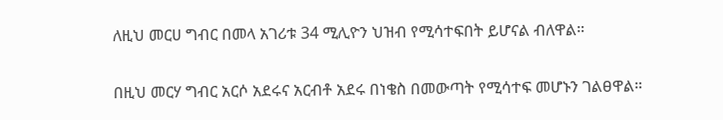ለዚህ መርሀ ግብር በመላ አገሪቱ 34 ሚሊዮን ህዝብ የሚሳተፍበት ይሆናል ብለዋል።

በዚህ መርሃ ግብር አርሶ አደሩና አርብቶ አደሩ በነቄስ በመውጣት የሚሳተፍ መሆኑን ገልፀዋል።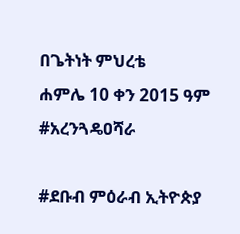በጌትነት ምህረቴ
ሐምሌ 10 ቀን 2015 ዓም
#አረንጓዴዐሻራ

#ደቡብ ምዕራብ ኢትዮጵያ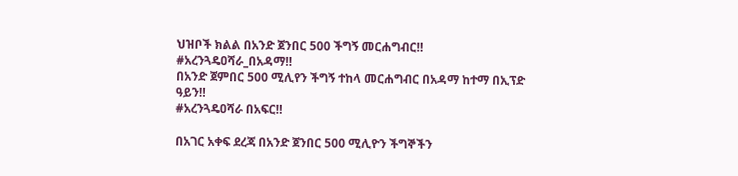ህዝቦች ክልል በአንድ ጀንበር 500 ችግኝ መርሐግብር‼
#አረንጓዴዐሻራ_በአዳማ‼
በአንድ ጀምበር 500 ሚሊየን ችግኝ ተከላ መርሐግብር በአዳማ ከተማ በኢፕድ ዓይን‼
#አረንጓዴዐሻራ በአፍር‼

በአገር አቀፍ ደረጃ በአንድ ጀንበር 500 ሚሊዮን ችግኞችን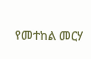የመተከል መርሃ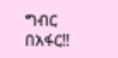ግብር በአፋር‼